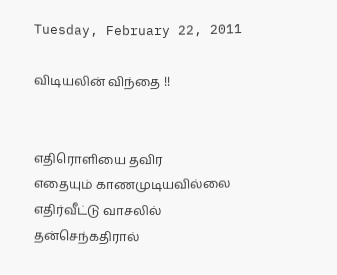Tuesday, February 22, 2011

விடியலின் விந்தை !!


எதிரொளியை தவிர
எதையும் காணமுடியவில்லை
எதிர்வீட்டு வாசலில்
தன்செந்கதிரால்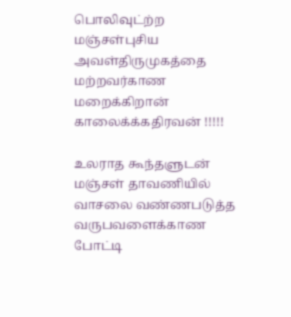பொலிவுட்ற்ற
மஞ்சள்புசிய அவள்திருமுகத்தை
மற்றவர்காண மறைக்கிறான்
காலைக்க்கதிரவன் !!!!!

உலராத கூந்தளுடன்
மஞ்சள் தாவணியில்
வாசலை வண்ணபடுத்த
வருபவளைக்காண போட்டி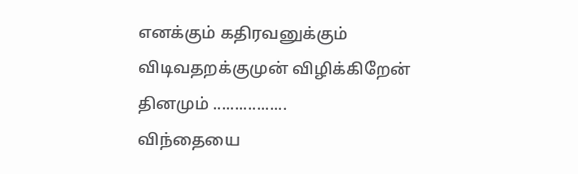எனக்கும் கதிரவனுக்கும்
விடிவதறக்குமுன் விழிக்கிறேன்
தினமும் .................
விந்தையை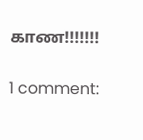காண!!!!!!!

1 comment: